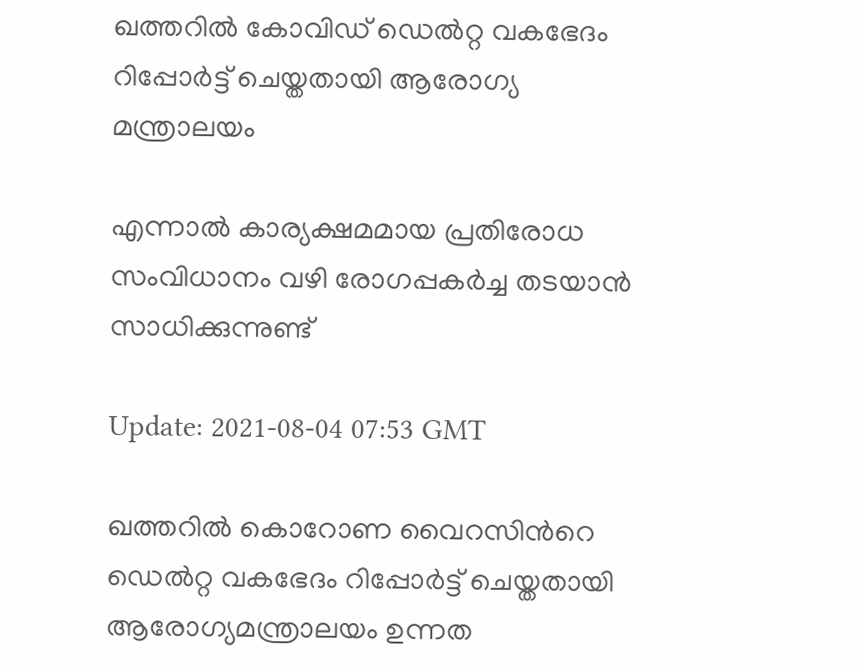ഖത്തറില്‍ കോവിഡ് ഡെല്‍റ്റ വകഭേദം റിപ്പോര്‍ട്ട് ചെയ്തതായി ആരോഗ്യ മന്ത്രാലയം

എന്നാല്‍ കാര്യക്ഷമമായ പ്രതിരോധ സംവിധാനം വഴി രോഗപ്പകര്‍ച്ച തടയാന്‍ സാധിക്കുന്നുണ്ട്

Update: 2021-08-04 07:53 GMT

ഖത്തറില്‍ കൊറോണ വൈറസിന്‍റെ ഡെല്‍റ്റ വകഭേദം റിപ്പോര്‍ട്ട് ചെയ്തതായി ആരോഗ്യമന്ത്രാലയം ഉന്നത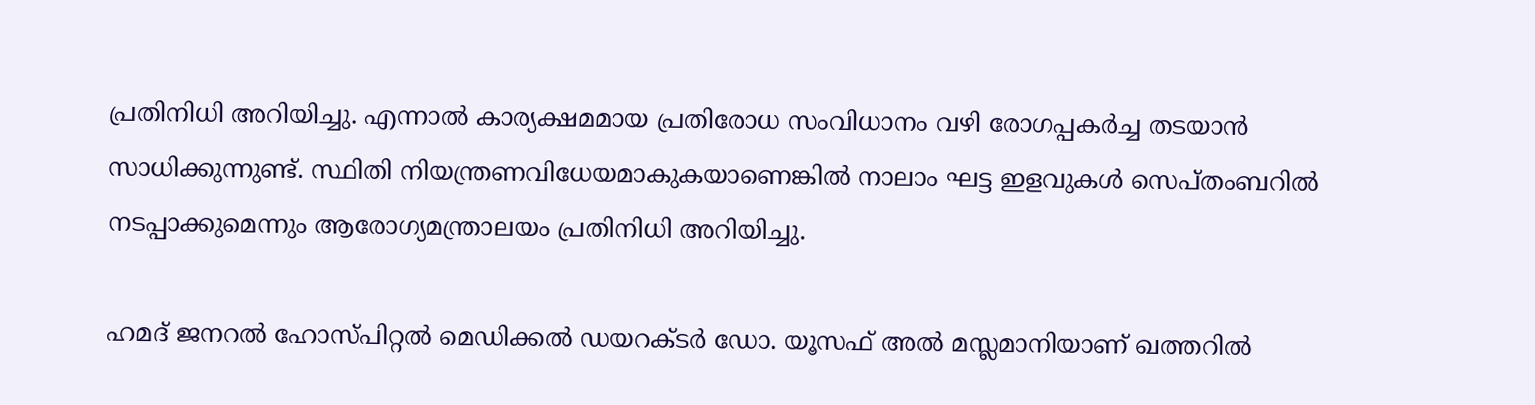പ്രതിനിധി അറിയിച്ചു. എന്നാല്‍ കാര്യക്ഷമമായ പ്രതിരോധ സംവിധാനം വഴി രോഗപ്പകര്‍ച്ച തടയാന്‍ സാധിക്കുന്നുണ്ട്. സ്ഥിതി നിയന്ത്രണവിധേയമാകുകയാണെങ്കില്‍ നാലാം ഘട്ട ഇളവുകള്‍ സെപ്തംബറില്‍ നടപ്പാക്കുമെന്നും ആരോഗ്യമന്ത്രാലയം പ്രതിനിധി അറിയിച്ചു.

ഹമദ് ജനറല്‍ ഹോസ്പിറ്റല്‍ മെഡിക്കല്‍ ഡയറക്ടര്‍ ഡോ. യൂസഫ് അല്‍ മസ്ലമാനിയാണ് ഖത്തറില്‍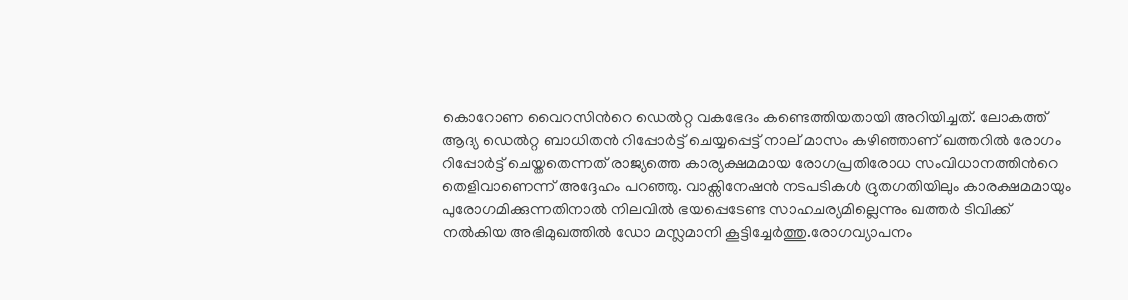കൊറോണ വൈറസിന്‍റെ ഡെല്‍റ്റ വകഭേദം കണ്ടെത്തിയതായി അറിയിച്ചത്. ലോകത്ത് ആദ്യ ഡെല്‍റ്റ ബാധിതന്‍ റിപ്പോര്‍ട്ട് ചെയ്യപ്പെട്ട് നാല് മാസം കഴിഞ്ഞാണ് ഖത്തറില്‍ രോഗം റിപ്പോര്‍ട്ട് ചെയ്തതെന്നത് രാജ്യത്തെ കാര്യക്ഷമമായ രോഗപ്രതിരോധ സംവിധാനത്തി‍ന്‍റെ തെളിവാണെന്ന് അദ്ദേഹം പറഞ്ഞു. വാക്സിനേഷന്‍ നടപടികള്‍ ദ്രുതഗതിയിലും കാരക്ഷമമായും പുരോഗമിക്കുന്നതിനാല്‍ നിലവില്‍ ഭയപ്പെടേണ്ട സാഹചര്യമില്ലെന്നും ഖത്തര്‍ ടിവിക്ക് നല്‍കിയ അഭിമുഖത്തില്‍ ഡോ മസ്ലമാനി കൂട്ടിച്ചേര്‍ത്തു.രോഗവ്യാപനം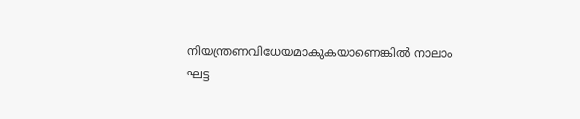നിയന്ത്രണവിധേയമാകുകയാണെങ്കില്‍ നാലാം ഘട്ട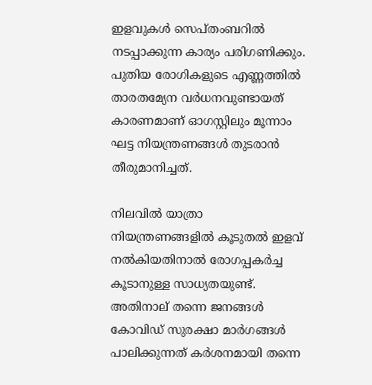ഇളവുകള്‍ സെപ്തംബറില്‍ നടപ്പാക്കുന്ന കാര്യം പരിഗണിക്കും. പുതിയ രോഗികളുടെ എണ്ണത്തില്‍ താരതമ്യേന വര്‍ധനവുണ്ടായത് കാരണമാണ് ഓഗസ്റ്റിലും മൂന്നാം ഘട്ട നിയന്ത്രണങ്ങള്‍ തുടരാന്‍ തീരുമാനിച്ചത്.

നിലവില്‍ യാത്രാ നിയന്ത്രണങ്ങളില്‍ കൂടുതല്‍ ഇളവ് നല്‍കിയതിനാല്‍ രോഗപ്പകര്‍ച്ച കൂടാനുള്ള സാധ്യതയുണ്ട്. അതിനാല‍് തന്നെ ജനങ്ങള്‍ കോവിഡ് സുരക്ഷാ മാര്‍ഗങ്ങള്‍ പാലിക്കുന്നത് കര്‍ശനമായി തന്നെ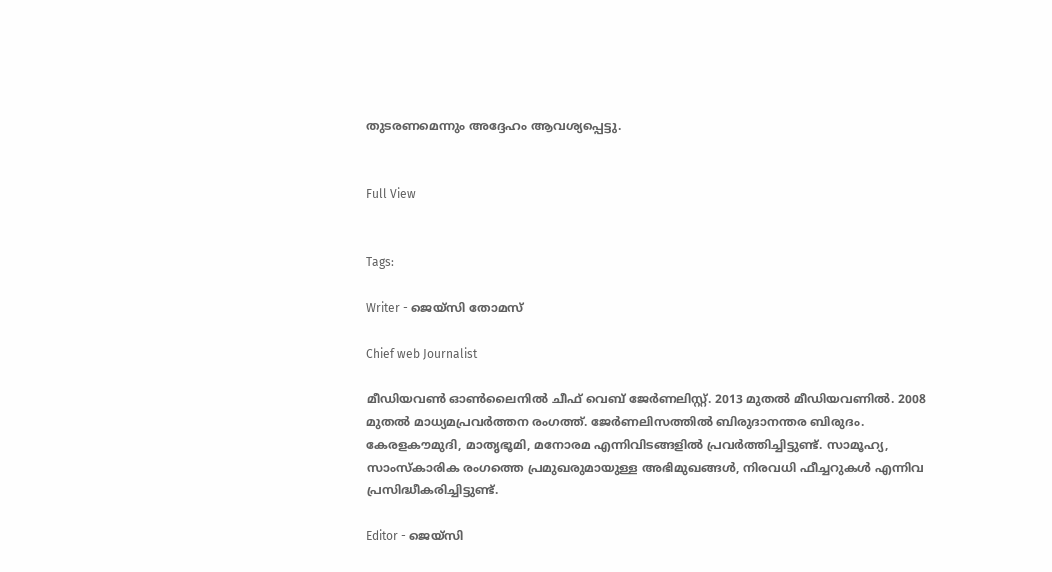തുടരണമെന്നും അദ്ദേഹം ആവശ്യപ്പെട്ടു.


Full View


Tags:

Writer - ജെയ്സി തോമസ്

Chief web Journalist

മീഡിയവൺ ഓൺലൈനിൽ ചീഫ് വെബ് ജേർണലിസ്റ്റ്. 2013 മുതൽ മീഡിയവണിൽ. 2008 മുതൽ മാധ്യമപ്രവർത്തന രംഗത്ത്. ജേർണലിസത്തിൽ ബിരുദാനന്തര ബിരുദം. കേരളകൗമുദി, മാതൃഭൂമി, മനോരമ എന്നിവിടങ്ങളിൽ പ്രവർത്തിച്ചിട്ടുണ്ട്. സാമൂഹ്യ, സാംസ്‌കാരിക രംഗത്തെ പ്രമുഖരുമായുള്ള അഭിമുഖങ്ങൾ, നിരവധി ഫീച്ചറുകൾ എന്നിവ പ്രസിദ്ധീകരിച്ചിട്ടുണ്ട്.

Editor - ജെയ്സി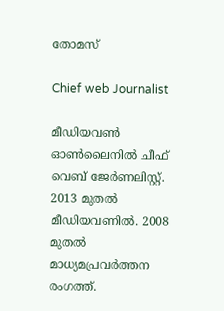തോമസ്

Chief web Journalist

മീഡിയവൺ ഓൺലൈനിൽ ചീഫ് വെബ് ജേർണലിസ്റ്റ്. 2013 മുതൽ മീഡിയവണിൽ. 2008 മുതൽ മാധ്യമപ്രവർത്തന രംഗത്ത്.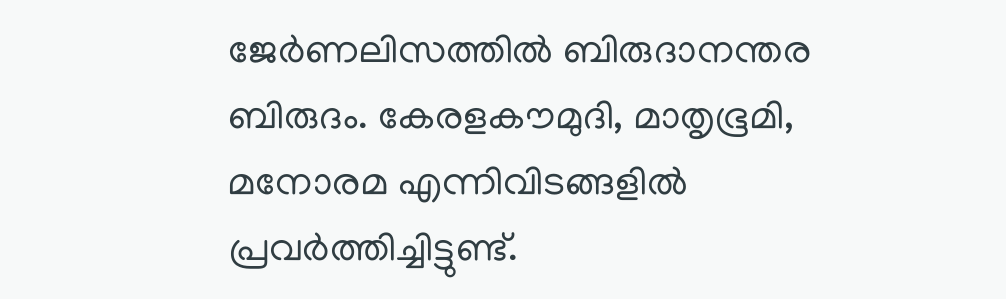ജേർണലിസത്തിൽ ബിരുദാനന്തര ബിരുദം. കേരളകൗമുദി, മാതൃഭൂമി, മനോരമ എന്നിവിടങ്ങളിൽ പ്രവർത്തിച്ചിട്ടുണ്ട്.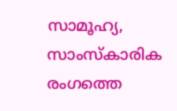സാമൂഹ്യ, സാംസ്‌കാരിക രംഗത്തെ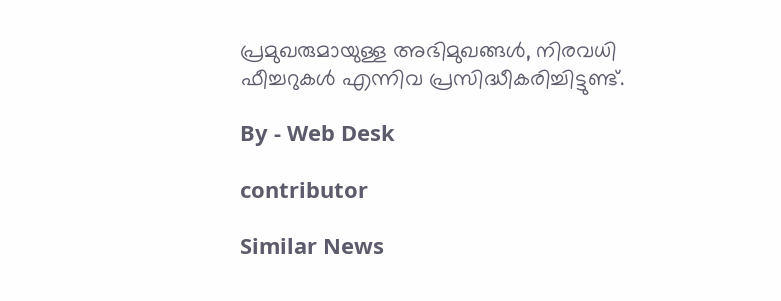പ്രമുഖരുമായുള്ള അഭിമുഖങ്ങൾ, നിരവധി ഫീച്ചറുകൾ എന്നിവ പ്രസിദ്ധീകരിച്ചിട്ടുണ്ട്.

By - Web Desk

contributor

Similar News